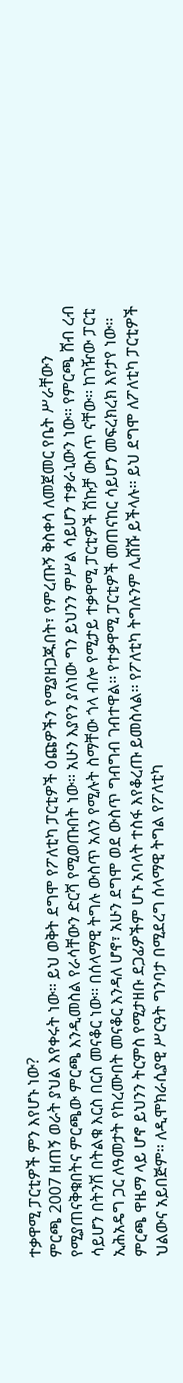ተቃዋሚ ፓርቲዎች ምን እየሆኑ ነው?
ምርጫ 2007 ዘጠኝ ወራት ያህል እየቀሩት ነው፡፡ ይህ ወቅት ደግሞ የፖለቲካ ፓርቲዎች ዕጩዎችን የሚያዘጋጁበት፣ የምረጡኝ ቅስቀሳ ለመጀመር የቤት ሥራቸውን የሚያጠናቅቁበትና ምርጫው ምርጫ እንዲመስል የራሳቸውን ድርሻ የሚወጡበት ነው፡፡ አሁን እያየን ያለነው ግን ይህንን ምሥል ሳይሆን ተቃራኒውን ነው፡፡ የምርጫ ሸብ ረብ ሳይሆን በትንሽ በትልቁ እርስ በርስ መናቆር ነው፡፡ በሰላማዊ ትግሉ ውስጥ አለን የሚሉት ስማቸው ጎላ ብሎ የሚታይ ተቃዋሚ ፓርቲዎች ሽኩቻ ውስጥ ናቸው፡፡ ከገዥው ፓርቲ ኢሕአዴግ ጋር ለዓመታት የከረሙበት መናቆር እንዳለ ሆኖ፣ አሁን ደግሞ ወደ ውስጥ ግብግብ ገብተዋል፡፡ የተቃዋሚ ፓርቲዎች መጠናከር ሳይሆን መፍረክረክ እየታየ ነው፡፡ ምርጫ ዋዜማ ላይ ሆኖ ይህንን ትርምስ የሚታዘቡ ደጋፊዎችም ሆኑ አባላት ተስፋ እየቆረጡ ይመስላል፡፡ የፖለቲካ ትግሉንም ሊሸሹ ይችላሉ፡፡ ይህ ደግሞ ለፖለቲካ ፓርቲዎች ህልውና አይበጅም፡፡ ለዲሞክራሲያዊ ሥርዓት ግንባታ በሚደረግ ሰላማዊ ትግል የፖለቲካ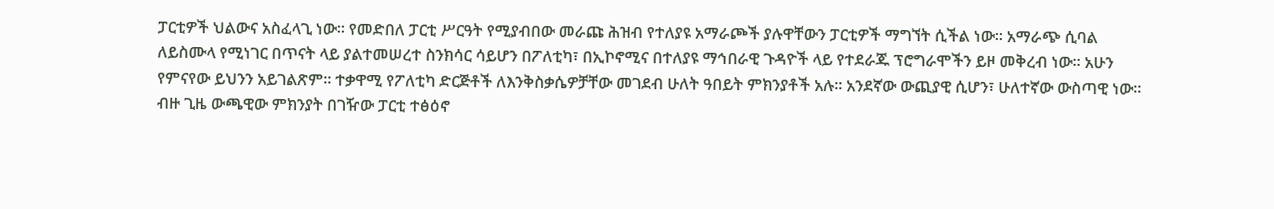ፓርቲዎች ህልውና አስፈላጊ ነው፡፡ የመድበለ ፓርቲ ሥርዓት የሚያብበው መራጩ ሕዝብ የተለያዩ አማራጮች ያሉዋቸውን ፓርቲዎች ማግኘት ሲችል ነው፡፡ አማራጭ ሲባል ለይስሙላ የሚነገር በጥናት ላይ ያልተመሠረተ ስንክሳር ሳይሆን በፖለቲካ፣ በኢኮኖሚና በተለያዩ ማኅበራዊ ጉዳዮች ላይ የተደራጁ ፕሮግራሞችን ይዞ መቅረብ ነው፡፡ አሁን የምናየው ይህንን አይገልጽም፡፡ ተቃዋሚ የፖለቲካ ድርጅቶች ለእንቅስቃሴዎቻቸው መገደብ ሁለት ዓበይት ምክንያቶች አሉ፡፡ አንደኛው ውጪያዊ ሲሆን፣ ሁለተኛው ውስጣዊ ነው፡፡ ብዙ ጊዜ ውጫዊው ምክንያት በገዥው ፓርቲ ተፅዕኖ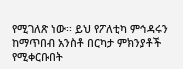የሚገለጽ ነው፡፡ ይህ የፖለቲካ ምኅዳሩን ከማጥበብ አንስቶ በርካታ ምክንያቶች የሚቀርቡበት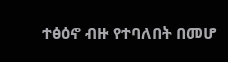ተፅዕኖ ብዙ የተባለበት በመሆ